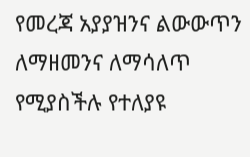የመረጃ አያያዝንና ልውውጥን ለማዘመንና ለማሳለጥ የሚያስችሉ የተለያዩ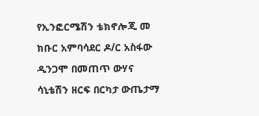የኢንፎርሜሽን ቴክኖሎጂ መ
ክቡር አምባሳደር ዶ/ር አስፋው ዲንጋሞ በመጠጥ ውሃና ሳኒቴሽን ዘርፍ በርካታ ውጤታማ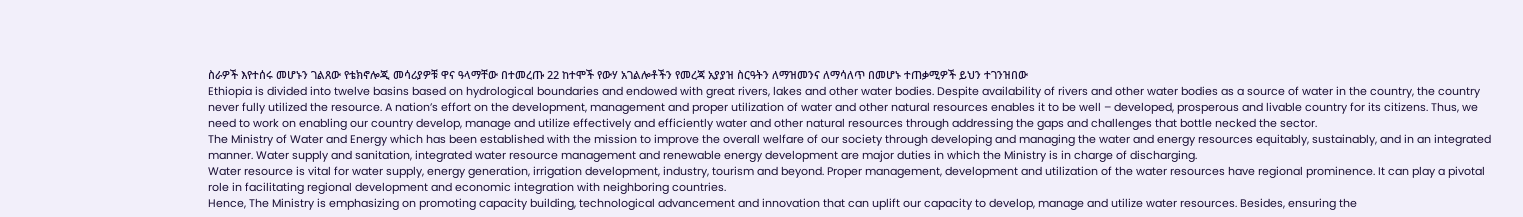ስራዎች እየተሰሩ መሆኑን ገልጸው የቴክኖሎጂ መሳሪያዎቹ ዋና ዓላማቸው በተመረጡ 22 ከተሞች የውሃ አገልሎቶችን የመረጃ አያያዝ ስርዓትን ለማዝመንና ለማሳለጥ በመሆኑ ተጠቃሚዎች ይህን ተገንዝበው
Ethiopia is divided into twelve basins based on hydrological boundaries and endowed with great rivers, lakes and other water bodies. Despite availability of rivers and other water bodies as a source of water in the country, the country never fully utilized the resource. A nation’s effort on the development, management and proper utilization of water and other natural resources enables it to be well – developed, prosperous and livable country for its citizens. Thus, we need to work on enabling our country develop, manage and utilize effectively and efficiently water and other natural resources through addressing the gaps and challenges that bottle necked the sector.
The Ministry of Water and Energy which has been established with the mission to improve the overall welfare of our society through developing and managing the water and energy resources equitably, sustainably, and in an integrated manner. Water supply and sanitation, integrated water resource management and renewable energy development are major duties in which the Ministry is in charge of discharging.
Water resource is vital for water supply, energy generation, irrigation development, industry, tourism and beyond. Proper management, development and utilization of the water resources have regional prominence. It can play a pivotal role in facilitating regional development and economic integration with neighboring countries.
Hence, The Ministry is emphasizing on promoting capacity building, technological advancement and innovation that can uplift our capacity to develop, manage and utilize water resources. Besides, ensuring the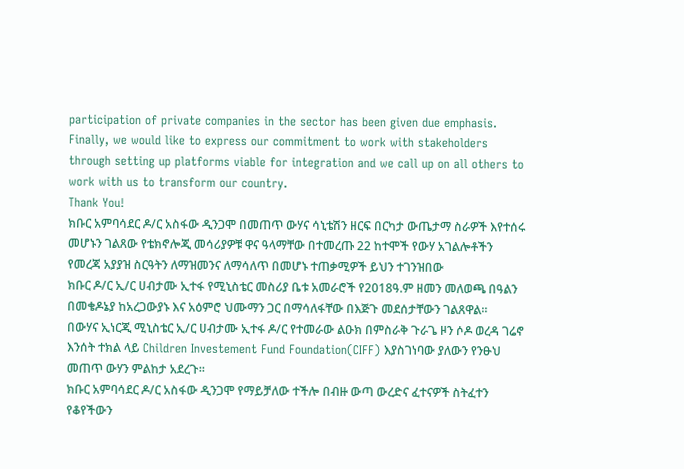participation of private companies in the sector has been given due emphasis.
Finally, we would like to express our commitment to work with stakeholders through setting up platforms viable for integration and we call up on all others to work with us to transform our country.
Thank You!
ክቡር አምባሳደር ዶ/ር አስፋው ዲንጋሞ በመጠጥ ውሃና ሳኒቴሽን ዘርፍ በርካታ ውጤታማ ስራዎች እየተሰሩ መሆኑን ገልጸው የቴክኖሎጂ መሳሪያዎቹ ዋና ዓላማቸው በተመረጡ 22 ከተሞች የውሃ አገልሎቶችን የመረጃ አያያዝ ስርዓትን ለማዝመንና ለማሳለጥ በመሆኑ ተጠቃሚዎች ይህን ተገንዝበው
ክቡር ዶ/ር ኢ/ር ሀብታሙ ኢተፋ የሚኒስቴር መስሪያ ቤቱ አመራሮች የ2018ዓ.ም ዘመን መለወጫ በዓልን በመቄዶኔያ ከአረጋውያኑ እና አዕምሮ ህሙማን ጋር በማሳለፋቸው በእጅጉ መደሰታቸውን ገልጸዋል።
በውሃና ኢነርጂ ሚኒስቴር ኢ/ር ሀብታሙ ኢተፋ ዶ/ር የተመራው ልዑክ በምስራቅ ጉራጌ ዞን ሶዶ ወረዳ ገሬኖ እንሰት ተክል ላይ Children Investement Fund Foundation(CIFF) እያስገነባው ያለውን የንፁህ መጠጥ ውሃን ምልከታ አደረጉ።
ክቡር አምባሳደር ዶ/ር አስፋው ዲንጋሞ የማይቻለው ተችሎ በብዙ ውጣ ውረድና ፈተናዎች ስትፈተን የቆየችውን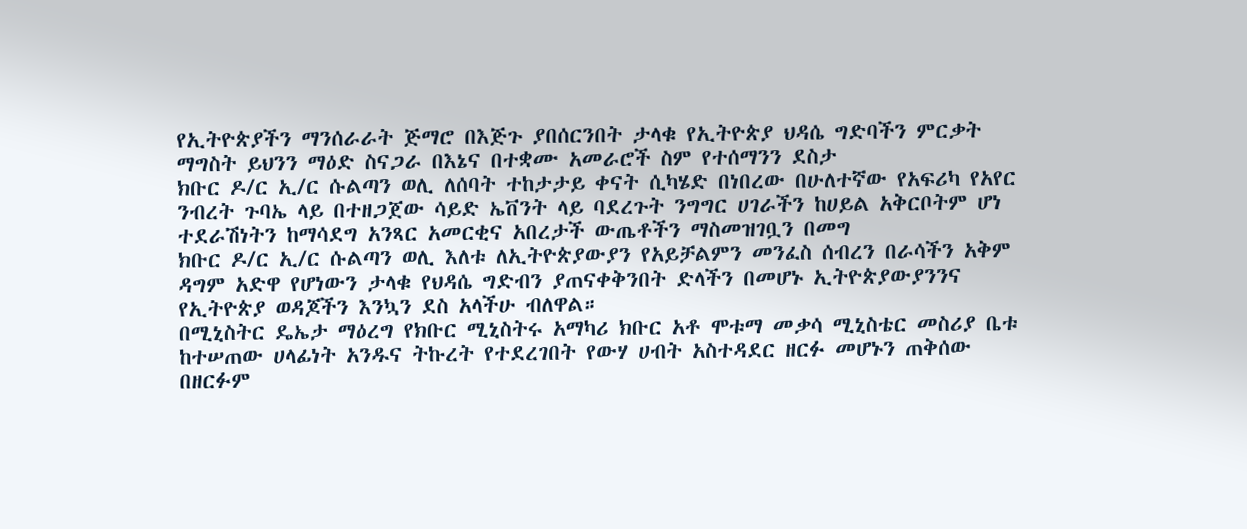የኢትዮጵያችን ማንሰራራት ጅማሮ በእጅጉ ያበሰርንበት ታላቁ የኢትዮጵያ ህዳሴ ግድባችን ምርቃት ማግስት ይህንን ማዕድ ስናጋራ በእኔና በተቋሙ አመራሮች ስም የተሰማንን ደስታ
ክቡር ዶ/ር ኢ/ር ሱልጣን ወሊ ለሰባት ተከታታይ ቀናት ሲካሄድ በነበረው በሁለተኛው የአፍሪካ የአየር ንብረት ጉባኤ ላይ በተዘጋጀው ሳይድ ኤቨንት ላይ ባደረጉት ንግግር ሀገራችን ከሀይል አቅርቦትም ሆነ ተደራሽነትን ከማሳደግ አንጻር አመርቂና አበረታች ውጤቶችን ማስመዝገቧን በመግ
ክቡር ዶ/ር ኢ/ር ሱልጣን ወሊ እለቱ ለኢትዮጵያውያን የአይቻልምን መንፈስ ሰብረን በራሳችን አቅም ዳግም አድዋ የሆነውን ታላቁ የህዳሴ ግድብን ያጠናቀቅንበት ድላችን በመሆኑ ኢትዮጵያውያንንና የኢትዮጵያ ወዳጆችን እንኳን ደስ አላችሁ ብለዋል።
በሚኒስትር ዴኤታ ማዕረግ የክቡር ሚኒስትሩ አማካሪ ክቡር አቶ ሞቱማ መቃሳ ሚኒስቴር መስሪያ ቤቱ ከተሠጠው ሀላፊነት አንዱና ትኩረት የተደረገበት የውሃ ሀብት አስተዳደር ዘርፉ መሆኑን ጠቅሰው በዘርፉም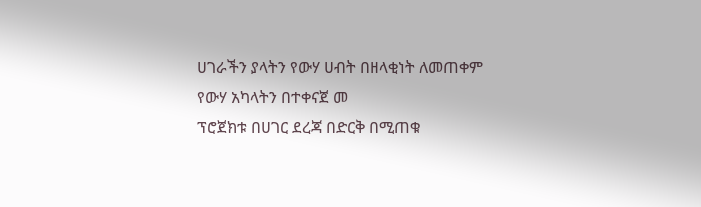ሀገራችን ያላትን የውሃ ሀብት በዘላቂነት ለመጠቀም የውሃ አካላትን በተቀናጀ መ
ፕሮጀክቱ በሀገር ደረጃ በድርቅ በሚጠቁ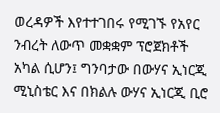ወረዳዎች እየተተገበሩ የሚገኙ የአየር ንብረት ለውጥ መቋቋም ፕሮጀክቶች አካል ሲሆን፤ ግንባታው በውሃና ኢነርጂ ሚኒስቴር እና በክልሉ ውሃና ኢነርጂ ቢሮ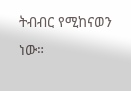ትብብር የሚከናወን ነው።